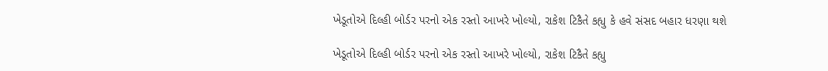ખેડૂતોએ દિલ્હી બોર્ડર પરનો એક રસ્તો આખરે ખોલ્યો, રાકેશ ટિકૈતે કહ્યુ કે હવે સંસદ બહાર ધરણા થશે

ખેડૂતોએ દિલ્હી બોર્ડર પરનો એક રસ્તો આખરે ખોલ્યો, રાકેશ ટિકૈતે કહ્યુ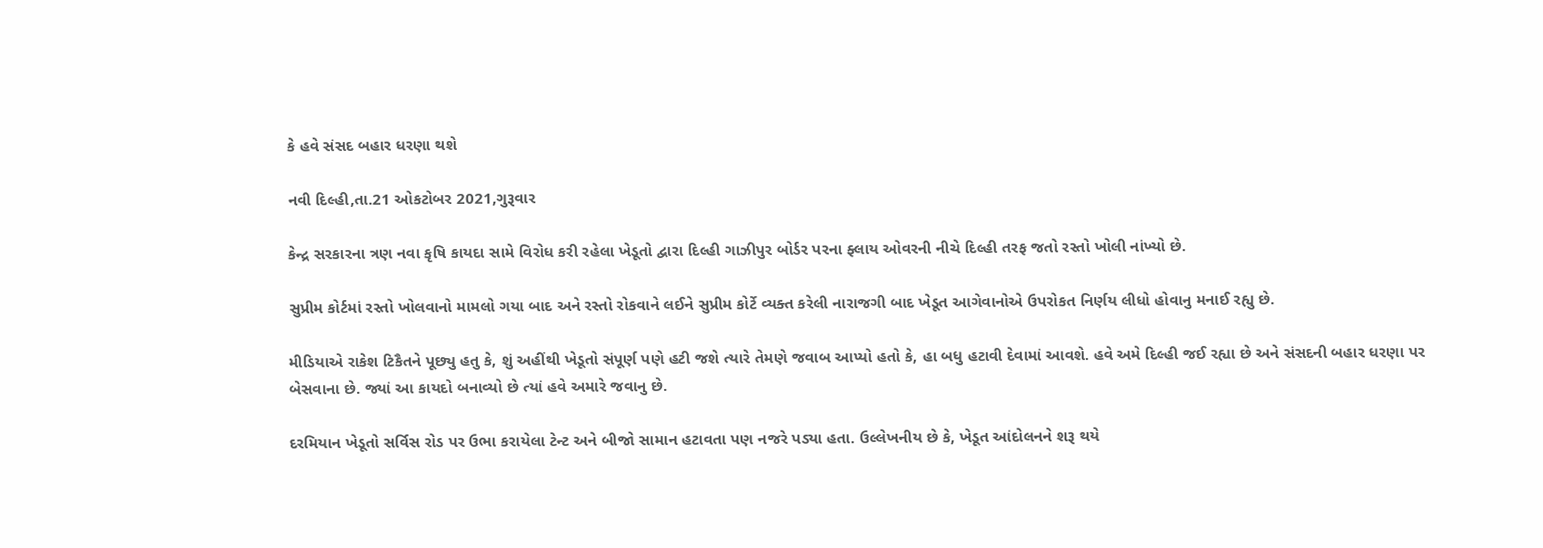કે હવે સંસદ બહાર ધરણા થશે

નવી દિલ્હી,તા.21 ઓકટોબર 2021,ગુરૂવાર

કેન્દ્ર સરકારના ત્રણ નવા કૃષિ કાયદા સામે વિરોધ કરી રહેલા ખેડૂતો દ્વારા દિલ્હી ગાઝીપુર બોર્ડર પરના ફ્લાય ઓવરની નીચે દિલ્હી તરફ જતો રસ્તો ખોલી નાંખ્યો છે.

સુપ્રીમ કોર્ટમાં રસ્તો ખોલવાનો મામલો ગયા બાદ અને રસ્તો રોકવાને લઈને સુપ્રીમ કોર્ટે વ્યક્ત કરેલી નારાજગી બાદ ખેડૂત આગેવાનોએ ઉપરોકત નિર્ણય લીધો હોવાનુ મનાઈ રહ્યુ છે.

મીડિયાએ રાકેશ ટિકૈતને પૂછ્યુ હતુ કે, શું અહીંથી ખેડૂતો સંપૂર્ણ પણે હટી જશે ત્યારે તેમણે જવાબ આપ્યો હતો કે, હા બધુ હટાવી દેવામાં આવશે. હવે અમે દિલ્હી જઈ રહ્યા છે અને સંસદની બહાર ધરણા પર બેસવાના છે. જ્યાં આ કાયદો બનાવ્યો છે ત્યાં હવે અમારે જવાનુ છે.

દરમિયાન ખેડૂતો સર્વિસ રોડ પર ઉભા કરાયેલા ટેન્ટ અને બીજો સામાન હટાવતા પણ નજરે પડ્યા હતા. ઉલ્લેખનીય છે કે, ખેડૂત આંદોલનને શરૂ થયે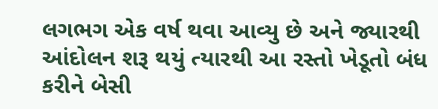લગભગ એક વર્ષ થવા આવ્યુ છે અને જ્યારથી આંદોલન શરૂ થયું ત્યારથી આ રસ્તો ખેડૂતો બંધ કરીને બેસી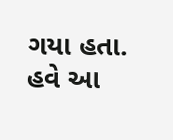ગયા હતા. હવે આ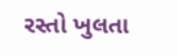રસ્તો ખુલતા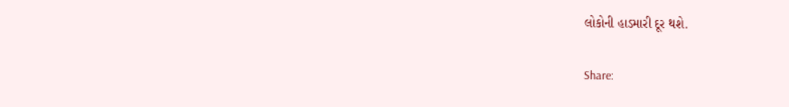લોકોની હાડમારી દૂર થશે.

Share: